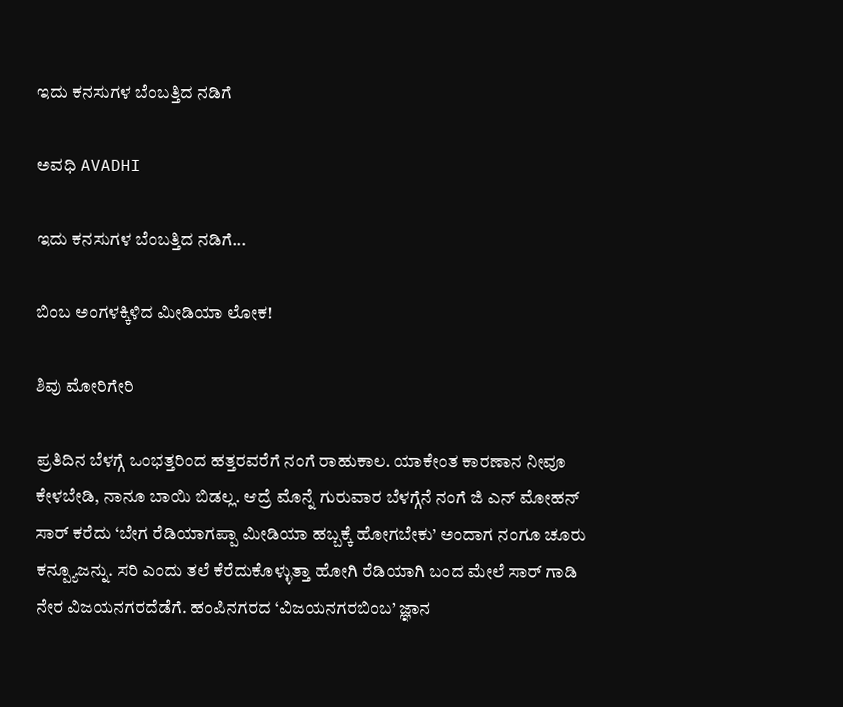ಇದು ಕನಸುಗಳ ಬೆಂಬತ್ತಿದ ನಡಿಗೆ‍

ಅವಧಿ AVADHI

ಇದು ಕನಸುಗಳ ಬೆಂಬತ್ತಿದ ನಡಿಗೆ...

ಬಿಂಬ ಅಂಗಳಕ್ಕಿಳಿದ ಮೀಡಿಯಾ ಲೋಕ!

ಶಿವು ಮೋರಿಗೇರಿ

ಪ್ರತಿದಿನ ಬೆಳಗ್ಗೆ ಒಂಭತ್ತರಿಂದ ಹತ್ತರವರೆಗೆ ನಂಗೆ ರಾಹುಕಾಲ. ಯಾಕೇಂತ ಕಾರಣಾನ ನೀವೂ ಕೇಳಬೇಡಿ, ನಾನೂ ಬಾಯಿ ಬಿಡಲ್ಲ. ಆದ್ರೆ ಮೊನ್ನೆ ಗುರುವಾರ ಬೆಳಗ್ಗೆನೆ ನಂಗೆ ಜಿ ಎನ್ ಮೋಹನ್ ಸಾರ್ ಕರೆದು ‘ಬೇಗ ರೆಡಿಯಾಗಪ್ಪಾ ಮೀಡಿಯಾ ಹಬ್ಬಕ್ಕೆ ಹೋಗಬೇಕು’ ಅಂದಾಗ ನಂಗೂ ಚೂರು ಕನ್ಪ್ಯೂಜನ್ನು. ಸರಿ ಎಂದು ತಲೆ ಕೆರೆದುಕೊಳ್ಳುತ್ತಾ ಹೋಗಿ ರೆಡಿಯಾಗಿ ಬಂದ ಮೇಲೆ ಸಾರ್ ಗಾಡಿ ನೇರ ವಿಜಯನಗರದೆಡೆಗೆ. ಹಂಪಿನಗರದ ‘ವಿಜಯನಗರಬಿಂಬ’ ಜ್ಞಾನ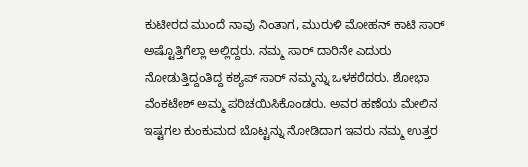ಕುಟೀರದ ಮುಂದೆ ನಾವು ನಿಂತಾಗ, ಮುರುಳಿ ಮೋಹನ್ ಕಾಟಿ ಸಾರ್ ಅಷ್ಟೊತ್ತಿಗೆಲ್ಲಾ ಅಲ್ಲಿದ್ದರು. ನಮ್ಮ ಸಾರ್ ದಾರಿನೇ ಎದುರು ನೋಡುತ್ತಿದ್ದಂತಿದ್ದ ಕಶ್ಯಪ್ ಸಾರ್ ನಮ್ಮನ್ನು ಒಳಕರೆದರು. ಶೋಭಾ ವೆಂಕಟೇಶ್ ಅಮ್ಮ ಪರಿಚಯಿಸಿಕೊಂಡರು. ಅವರ ಹಣೆಯ ಮೇಲಿನ ಇಷ್ಟಗಲ ಕುಂಕುಮದ ಬೊಟ್ಟನ್ನು ನೋಡಿದಾಗ ಇವರು ನಮ್ಮ ಉತ್ತರ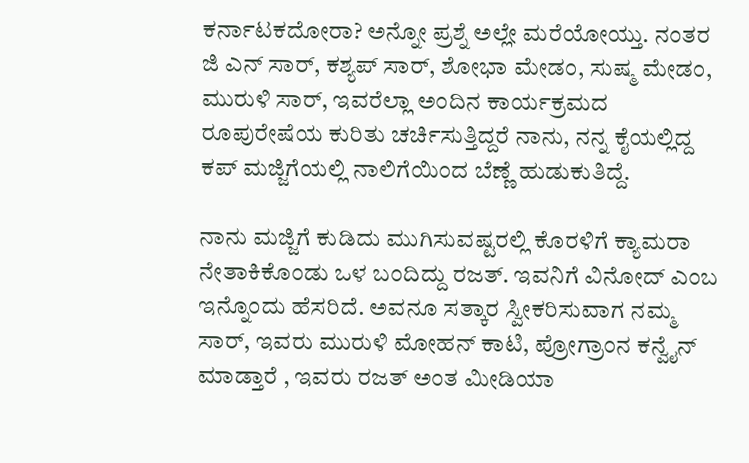ಕರ್ನಾಟಕದೋರಾ? ಅನ್ನೋ ಪ್ರಶ್ನೆ ಅಲ್ಲೇ ಮರೆಯೋಯ್ತು. ನಂತರ ಜಿ ಎನ್ ಸಾರ್, ಕಶ್ಯಪ್ ಸಾರ್, ಶೋಭಾ ಮೇಡಂ, ಸುಷ್ಮ ಮೇಡಂ, ಮುರುಳಿ ಸಾರ್, ಇವರೆಲ್ಲಾ ಅಂದಿನ ಕಾರ್ಯಕ್ರಮದ ರೂಪುರೇಷೆಯ ಕುರಿತು ಚರ್ಚಿಸುತ್ತಿದ್ದರೆ ನಾನು, ನನ್ನ ಕೈಯಲ್ಲಿದ್ದ ಕಪ್ ಮಜ್ಜಿಗೆಯಲ್ಲಿ ನಾಲಿಗೆಯಿಂದ ಬೆಣ್ಣೆ ಹುಡುಕುತಿದ್ದೆ.

ನಾನು ಮಜ್ಜಿಗೆ ಕುಡಿದು ಮುಗಿಸುವಷ್ಟರಲ್ಲಿ ಕೊರಳಿಗೆ ಕ್ಯಾಮರಾ ನೇತಾಕಿಕೊಂಡು ಒಳ ಬಂದಿದ್ದು ರಜತ್. ಇವನಿಗೆ ವಿನೋದ್ ಎಂಬ ಇನ್ನೊಂದು ಹೆಸರಿದೆ. ಅವನೂ ಸತ್ಕಾರ ಸ್ವೀಕರಿಸುವಾಗ ನಮ್ಮ ಸಾರ್, ಇವರು ಮುರುಳಿ ಮೋಹನ್ ಕಾಟಿ, ಪ್ರೋಗ್ರಾಂನ ಕನ್ವೈನ್ ಮಾಡ್ತಾರೆ , ಇವರು ರಜತ್ ಅಂತ ಮೀಡಿಯಾ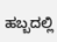ಹಬ್ಬದಲ್ಲಿ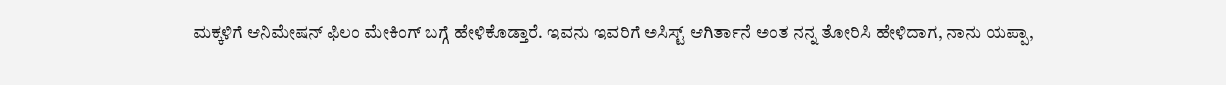ಮಕ್ಕಳಿಗೆ ಆನಿಮೇಷನ್ ಫಿಲಂ ಮೇಕಿಂಗ್ ಬಗ್ಗೆ ಹೇಳಿಕೊಡ್ತಾರೆ. ಇವನು ಇವರಿಗೆ ಅಸಿಸ್ಟ್ ಆಗಿರ್ತಾನೆ ಅಂತ ನನ್ನ ತೋರಿಸಿ ಹೇಳಿದಾಗ, ನಾನು ಯಪ್ಪಾ,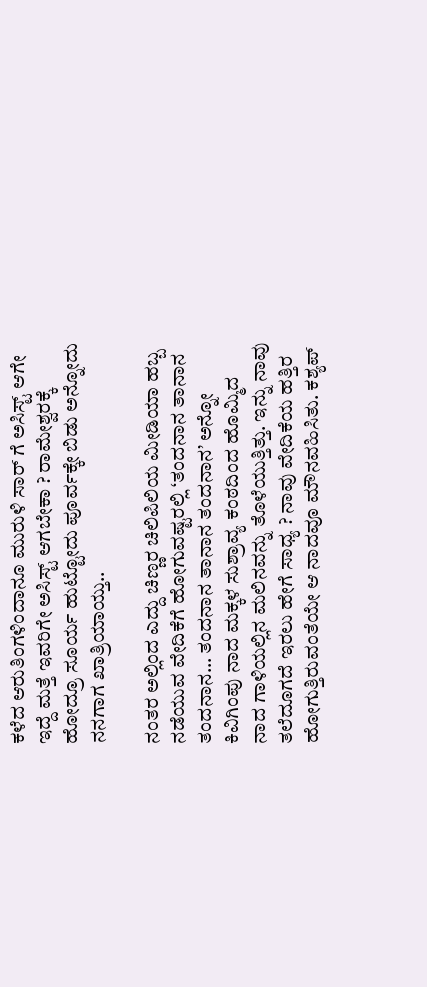ಕಳೆದ ಆರುತಿಂಗಳಿಂದಾನೂ ಮುರುಳಿ ಸಾರ್ ಗೆ ಅಸಿಸ್ಟ್ ಆಗೇ ಇದ್ದೆ ಮತ್ತೆ ಇವರಿಗೇ ಅಸಿಸ್ಟ್ ಆಗಬೇಕಾ ? ರಾಮೇಶ್ವರಕ್ಕೆ ಹೋದ್ರೂ ಸೂರ್ಯ ಹುಟ್ಟೋದು ಪೂರ್ವಕ್ಕೇ ಬಿಡು ಅನ್ನೋದು ನನಗಾಗ ಖಾತ್ರಿಯಾಯ್ತು..

ನಂತರ ಅಲ್ಲಿಂದ ಎದ್ದು ಚಿಣ್ಣರ ಚಿಲಿಪಿಲಿಯ ಮೀಡಿಯಾ ಹಬ್ಬ ನಡೆಯುವ ವೇದಿಕೆಗೆ ಹೋಗುವಷ್ಟರಲ್ಲಿ ‘ತಂದನಾನ ತಾನಾನ ತಂದನಾನ… ತಂದನಾನ ತಾನಾನ ತಂದನಾನ’ ಅನ್ನೋ ಕಿವಿಗಿಂಪು ನಾದ ಮಕ್ಕಳ ಸುಶ್ರಾವ್ಯ ಕಂಠದಿಂದ ಹೊಮ್ಮಿದ ನಾದ ಗಾಳಿಯಲ್ಲಿನ ಮಲಿನವನ್ನು ತೊಳೆಯುತ್ತಿತ್ತು. ಇನ್ನು ನಾವು ತಲೆದೂಗದೆ ಇರಲು ಹೇಗೆ ಸಾಧ್ಯ ? ನಾವು ವೇದಿಕೆಯ ಹತ್ತಿರ ಹೋಗುತ್ತಿರುವಂತೆಯೇ ಆ ನಾದವೂ ಮೌನವಹಿಸಿತು. ಕಶ್ಯಪ್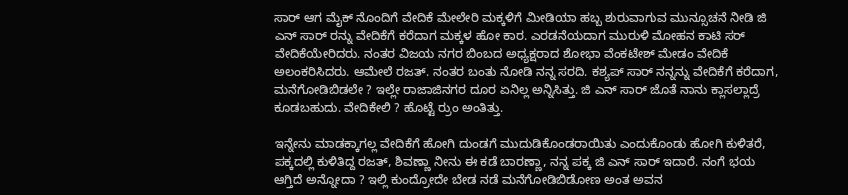ಸಾರ್ ಆಗ ಮೈಕ್ ನೊಂದಿಗೆ ವೇದಿಕೆ ಮೇಲೇರಿ ಮಕ್ಕಳಿಗೆ ಮೀಡಿಯಾ ಹಬ್ಬ ಶುರುವಾಗುವ ಮುನ್ಸೂಚನೆ ನೀಡಿ ಜಿ ಎನ್ ಸಾರ್ ರನ್ನು ವೇದಿಕೆಗೆ ಕರೆದಾಗ ಮಕ್ಕಳ ಹೋ ಕಾರ. ಎರಡನೆಯದಾಗ ಮುರುಳಿ ಮೋಹನ ಕಾಟಿ ಸರ್ ವೇದಿಕೆಯೇರಿದರು. ನಂತರ ವಿಜಯ ನಗರ ಬಿಂಬದ ಅಧ್ಯಕ್ಷರಾದ ಶೋಭಾ ವೆಂಕಟೇಶ್ ಮೇಡಂ ವೇದಿಕೆ ಅಲಂಕರಿಸಿದರು. ಆಮೇಲೆ ರಜತ್. ನಂತರ ಬಂತು ನೋಡಿ ನನ್ನ ಸರದಿ. ಕಶ್ಯಪ್ ಸಾರ್ ನನ್ನನ್ನು ವೇದಿಕೆಗೆ ಕರೆದಾಗ, ಮನೆಗೋಡಿಬಿಡಲೇ ? ಇಲ್ಲೇ ರಾಜಾಜಿನಗರ ದೂರ ಏನಿಲ್ಲ ಅನ್ನಿಸಿತ್ತು. ಜಿ ಎನ್ ಸಾರ್ ಜೊತೆ ನಾನು ಕ್ಲಾಸಲ್ಲಾದ್ರೆ ಕೂಡಬಹುದು. ವೇದಿಕೇಲಿ ? ಹೊಟ್ಟೆ ರ್ರುಂ ಅಂತಿತ್ತು.

ಇನ್ನೇನು ಮಾಡಕ್ಕಾಗಲ್ಲ ವೇದಿಕೆಗೆ ಹೋಗಿ ದುಂಡಗೆ ಮುದುಡಿಕೊಂಡರಾಯಿತು ಎಂದುಕೊಂಡು ಹೋಗಿ ಕುಳಿತರೆ, ಪಕ್ಕದಲ್ಲಿ ಕುಳಿತಿದ್ದ ರಜತ್, ಶಿವಣ್ಣಾ ನೀನು ಈ ಕಡೆ ಬಾರಣ್ಣಾ, ನನ್ನ ಪಕ್ಕ ಜಿ ಎನ್ ಸಾರ್ ಇದಾರೆ. ನಂಗೆ ಭಯ ಆಗ್ತಿದೆ ಅನ್ನೋದಾ ? ಇಲ್ಲಿ ಕುಂದ್ರೋದೇ ಬೇಡ ನಡೆ ಮನೆಗೋಡಿಬಿಡೋಣ ಅಂತ ಅವನ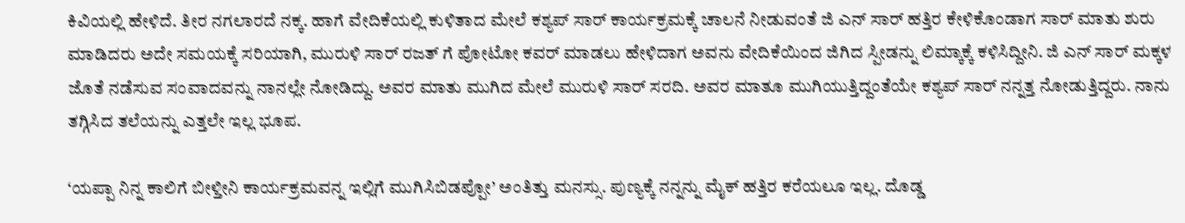ಕಿವಿಯಲ್ಲಿ ಹೇಳಿದೆ. ತೀರ ನಗಲಾರದೆ ನಕ್ಕ. ಹಾಗೆ ವೇದಿಕೆಯಲ್ಲಿ ಕುಳಿತಾದ ಮೇಲೆ ಕಶ್ಯಪ್ ಸಾರ್ ಕಾರ್ಯಕ್ರಮಕ್ಕೆ ಚಾಲನೆ ನೀಡುವಂತೆ ಜಿ ಎನ್ ಸಾರ್ ಹತ್ತಿರ ಕೇಳಿಕೊಂಡಾಗ ಸಾರ್ ಮಾತು ಶುರು ಮಾಡಿದರು ಅದೇ ಸಮಯಕ್ಕೆ ಸರಿಯಾಗಿ, ಮುರುಳಿ ಸಾರ್ ರಜತ್ ಗೆ ಪೋಟೋ ಕವರ್ ಮಾಡಲು ಹೇಳಿದಾಗ ಅವನು ವೇದಿಕೆಯಿಂದ ಜಿಗಿದ ಸ್ಪೀಡನ್ನು ಲಿಮ್ಕಾಕ್ಕೆ ಕಳಿಸಿದ್ದೀನಿ. ಜಿ ಎನ್ ಸಾರ್ ಮಕ್ಕಳ ಜೊತೆ ನಡೆಸುವ ಸಂವಾದವನ್ನು ನಾನಲ್ಲೇ ನೋಡಿದ್ದು. ಅವರ ಮಾತು ಮುಗಿದ ಮೇಲೆ ಮುರುಳಿ ಸಾರ್ ಸರದಿ. ಅವರ ಮಾತೂ ಮುಗಿಯುತ್ತಿದ್ದಂತೆಯೇ ಕಶ್ಯಪ್ ಸಾರ್ ನನ್ನತ್ತ ನೋಡುತ್ತಿದ್ದರು. ನಾನು ತಗ್ಗಿಸಿದ ತಲೆಯನ್ನು ಎತ್ತಲೇ ಇಲ್ಲ ಭೂಪ.

‘ಯಪ್ಪಾ ನಿನ್ನ ಕಾಲಿಗೆ ಬೀಳ್ತೀನಿ ಕಾರ್ಯಕ್ರಮವನ್ನ ಇಲ್ಲಿಗೆ ಮುಗಿಸಿಬಿಡಪ್ಪೋ’ ಅಂತಿತ್ತು ಮನಸ್ಸು. ಪುಣ್ಯಕ್ಕೆ ನನ್ನನ್ನು ಮೈಕ್ ಹತ್ತಿರ ಕರೆಯಲೂ ಇಲ್ಲ. ದೊಡ್ಡ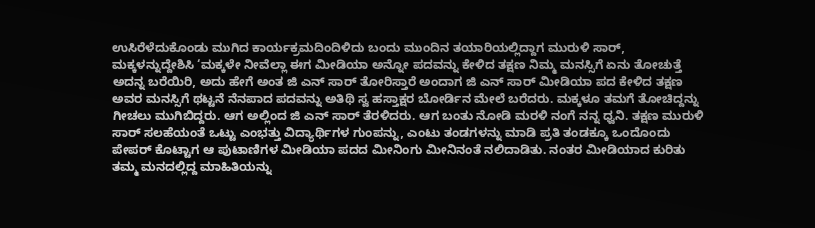ಉಸಿರೆಳೆದುಕೊಂಡು ಮುಗಿದ ಕಾರ್ಯಕ್ರಮದಿಂದಿಳಿದು ಬಂದು ಮುಂದಿನ ತಯಾರಿಯಲ್ಲಿದ್ದಾಗ ಮುರುಳಿ ಸಾರ್, ಮಕ್ಕಳನ್ನುದ್ದೇಶಿಸಿ ‘ಮಕ್ಕಳೇ ನೀವೆಲ್ಲಾ ಈಗ ಮೀಡಿಯಾ ಅನ್ನೋ ಪದವನ್ನು ಕೇಳಿದ ತಕ್ಷಣ ನಿಮ್ಮ ಮನಸ್ಸಿಗೆ ಏನು ತೋಚುತ್ತೆ ಅದನ್ನ ಬರೆಯಿರಿ, ಅದು ಹೇಗೆ ಅಂತ ಜಿ ಎನ್ ಸಾರ್ ತೋರಿಸ್ತಾರೆ ಅಂದಾಗ ಜಿ ಎನ್ ಸಾರ್ ಮೀಡಿಯಾ ಪದ ಕೇಳಿದ ತಕ್ಷಣ ಅವರ ಮನಸ್ಸಿಗೆ ಥಟ್ಟನೆ ನೆನಪಾದ ಪದವನ್ನು ಅತಿಥಿ ಸ್ವ ಹಸ್ತಾಕ್ಷರ ಬೋರ್ಡಿನ ಮೇಲೆ ಬರೆದರು. ಮಕ್ಕಳೂ ತಮಗೆ ತೋಚಿದ್ದನ್ನು ಗೀಚಲು ಮುಗಿಬಿದ್ದರು. ಆಗ ಅಲ್ಲಿಂದ ಜಿ ಎನ್ ಸಾರ್ ತೆರಳಿದರು. ಆಗ ಬಂತು ನೋಡಿ ಮರಳಿ ನಂಗೆ ನನ್ನ ಧ್ವನಿ. ತಕ್ಷಣ ಮುರುಳಿ ಸಾರ್ ಸಲಹೆಯಂತೆ ಒಟ್ಟು ಎಂಭತ್ತು ವಿದ್ಯಾರ್ಥಿಗಳ ಗುಂಪನ್ನು, ಎಂಟು ತಂಡಗಳನ್ನು ಮಾಡಿ ಪ್ರತಿ ತಂಡಕ್ಕೂ ಒಂದೊಂದು ಪೇಪರ್ ಕೊಟ್ಟಾಗ ಆ ಪುಟಾಣಿಗಳ ಮೀಡಿಯಾ ಪದದ ಮೀನಿಂಗು ಮೀನಿನಂತೆ ನಲಿದಾಡಿತು. ನಂತರ ಮೀಡಿಯಾದ ಕುರಿತು ತಮ್ಮ ಮನದಲ್ಲಿದ್ದ ಮಾಹಿತಿಯನ್ನು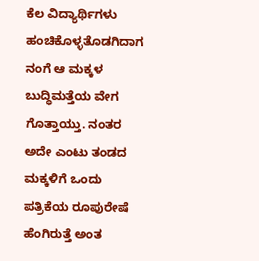ಕೆಲ ವಿದ್ಯಾರ್ಥಿಗಳು ಹಂಚಿಕೊಳ್ಳತೊಡಗಿದಾಗ ನಂಗೆ ಆ ಮಕ್ಕಳ ಬುದ್ಧಿಮತ್ತೆಯ ವೇಗ ಗೊತ್ತಾಯ್ತು. ನಂತರ ಅದೇ ಎಂಟು ತಂಡದ ಮಕ್ಕಳಿಗೆ ಒಂದು ಪತ್ರಿಕೆಯ ರೂಪುರೇಷೆ ಹೆಂಗಿರುತ್ತೆ ಅಂತ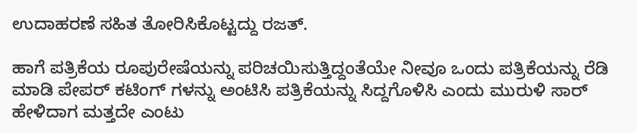ಉದಾಹರಣೆ ಸಹಿತ ತೋರಿಸಿಕೊಟ್ಟದ್ದು ರಜತ್.

ಹಾಗೆ ಪತ್ರಿಕೆಯ ರೂಪುರೇಷೆಯನ್ನು ಪರಿಚಯಿಸುತ್ತಿದ್ದಂತೆಯೇ ನೀವೂ ಒಂದು ಪತ್ರಿಕೆಯನ್ನು ರೆಡಿ ಮಾಡಿ ಪೇಪರ್ ಕಟಿಂಗ್ ಗಳನ್ನು ಅಂಟಿಸಿ ಪತ್ರಿಕೆಯನ್ನು ಸಿದ್ದಗೊಳಿಸಿ ಎಂದು ಮುರುಳಿ ಸಾರ್ ಹೇಳಿದಾಗ ಮತ್ತದೇ ಎಂಟು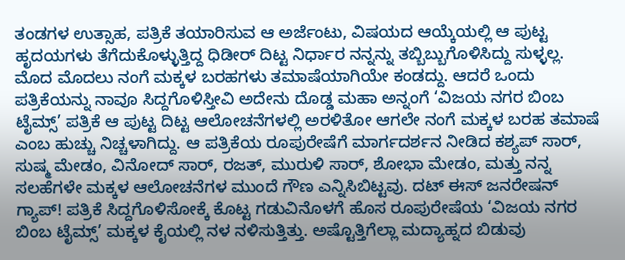ತಂಡಗಳ ಉತ್ಸಾಹ, ಪತ್ರಿಕೆ ತಯಾರಿಸುವ ಆ ಅರ್ಜೆಂಟು, ವಿಷಯದ ಆಯ್ಕೆಯಲ್ಲಿ ಆ ಪುಟ್ಟ ಹೃದಯಗಳು ತೆಗೆದುಕೊಳ್ಳುತ್ತಿದ್ದ ಧಿಡೀರ್ ದಿಟ್ಟ ನಿರ್ಧಾರ ನನ್ನನ್ನು ತಬ್ಬಿಬ್ಬುಗೊಳಿಸಿದ್ದು ಸುಳ್ಳಲ್ಲ. ಮೊದ ಮೊದಲು ನಂಗೆ ಮಕ್ಕಳ ಬರಹಗಳು ತಮಾಷೆಯಾಗಿಯೇ ಕಂಡದ್ದು. ಆದರೆ ಒಂದು ಪತ್ರಿಕೆಯನ್ನು ನಾವೂ ಸಿದ್ದಗೊಳಿಸ್ತೀವಿ ಅದೇನು ದೊಡ್ಡ ಮಹಾ ಅನ್ನಂಗೆ ‘ವಿಜಯ ನಗರ ಬಿಂಬ ಟೈಮ್ಸ್’ ಪತ್ರಿಕೆ ಆ ಪುಟ್ಟ ದಿಟ್ಟ ಆಲೋಚನೆಗಳಲ್ಲಿ ಅರಳಿತೋ ಆಗಲೇ ನಂಗೆ ಮಕ್ಕಳ ಬರಹ ತಮಾಷೆ ಎಂಬ ಹುಚ್ಚು ನಿಚ್ಚಳಾಗಿದ್ದು. ಆ ಪತ್ರಿಕೆಯ ರೂಪುರೇಷೆಗೆ ಮಾರ್ಗದರ್ಶನ ನೀಡಿದ ಕಶ್ಯಪ್ ಸಾರ್, ಸುಷ್ಮ ಮೇಡಂ, ವಿನೋದ್ ಸಾರ್, ರಜತ್, ಮುರುಳಿ ಸಾರ್, ಶೋಭಾ ಮೇಡಂ, ಮತ್ತು ನನ್ನ ಸಲಹೆಗಳೇ ಮಕ್ಕಳ ಆಲೋಚನೆಗಳ ಮುಂದೆ ಗೌಣ ಎನ್ನಿಸಿಬಿಟ್ಟವು. ದಟ್ ಈಸ್ ಜನರೇಷನ್ ಗ್ಯಾಪ್! ಪತ್ರಿಕೆ ಸಿದ್ದಗೊಳಿಸೋಕ್ಕೆ ಕೊಟ್ಟ ಗಡುವಿನೊಳಗೆ ಹೊಸ ರೂಪುರೇಷೆಯ ‘ವಿಜಯ ನಗರ ಬಿಂಬ ಟೈಮ್ಸ್’ ಮಕ್ಕಳ ಕೈಯಲ್ಲಿ ನಳ ನಳಿಸುತ್ತಿತ್ತು. ಅಷ್ಟೊತ್ತಿಗೆಲ್ಲಾ ಮದ್ಯಾಹ್ನದ ಬಿಡುವು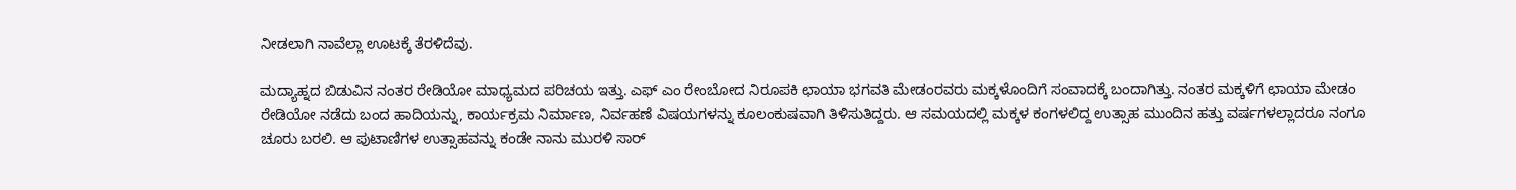ನೀಡಲಾಗಿ ನಾವೆಲ್ಲಾ ಊಟಕ್ಕೆ ತೆರಳಿದೆವು.

ಮದ್ಯಾಹ್ನದ ಬಿಡುವಿನ ನಂತರ ರೇಡಿಯೋ ಮಾಧ್ಯಮದ ಪರಿಚಯ ಇತ್ತು. ಎಫ್ ಎಂ ರೇಂಬೋದ ನಿರೂಪಕಿ ಛಾಯಾ ಭಗವತಿ ಮೇಡಂರವರು ಮಕ್ಕಳೊಂದಿಗೆ ಸಂವಾದಕ್ಕೆ ಬಂದಾಗಿತ್ತು. ನಂತರ ಮಕ್ಕಳಿಗೆ ಛಾಯಾ ಮೇಡಂ ರೇಡಿಯೋ ನಡೆದು ಬಂದ ಹಾದಿಯನ್ನು, ಕಾರ್ಯಕ್ರಮ ನಿರ್ಮಾಣ, ನಿರ್ವಹಣೆ ವಿಷಯಗಳನ್ನು ಕೂಲಂಕುಷವಾಗಿ ತಿಳಿಸುತಿದ್ದರು. ಆ ಸಮಯದಲ್ಲಿ ಮಕ್ಕಳ ಕಂಗಳಲಿದ್ದ ಉತ್ಸಾಹ ಮುಂದಿನ ಹತ್ತು ವರ್ಷಗಳಲ್ಲಾದರೂ ನಂಗೂ ಚೂರು ಬರಲಿ. ಆ ಪುಟಾಣಿಗಳ ಉತ್ಸಾಹವನ್ನು ಕಂಡೇ ನಾನು ಮುರಳಿ ಸಾರ್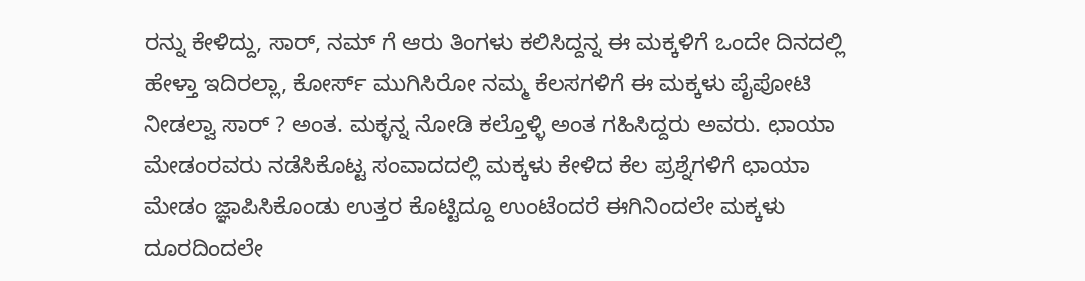ರನ್ನು ಕೇಳಿದ್ದು, ಸಾರ್, ನಮ್ ಗೆ ಆರು ತಿಂಗಳು ಕಲಿಸಿದ್ದನ್ನ ಈ ಮಕ್ಕಳಿಗೆ ಒಂದೇ ದಿನದಲ್ಲಿ ಹೇಳ್ತಾ ಇದಿರಲ್ಲಾ, ಕೋರ್ಸ್ ಮುಗಿಸಿರೋ ನಮ್ಮ ಕೆಲಸಗಳಿಗೆ ಈ ಮಕ್ಕಳು ಪೈಪೋಟಿ ನೀಡಲ್ವಾ ಸಾರ್ ? ಅಂತ. ಮಕ್ಳನ್ನ ನೋಡಿ ಕಲ್ತೊಳ್ಳಿ ಅಂತ ಗಹಿಸಿದ್ದರು ಅವರು. ಛಾಯಾ ಮೇಡಂರವರು ನಡೆಸಿಕೊಟ್ಟ ಸಂವಾದದಲ್ಲಿ ಮಕ್ಕಳು ಕೇಳಿದ ಕೆಲ ಪ್ರಶ್ನೆಗಳಿಗೆ ಛಾಯಾ ಮೇಡಂ ಜ್ಞಾಪಿಸಿಕೊಂಡು ಉತ್ತರ ಕೊಟ್ಟಿದ್ದೂ ಉಂಟೆಂದರೆ ಈಗಿನಿಂದಲೇ ಮಕ್ಕಳು ದೂರದಿಂದಲೇ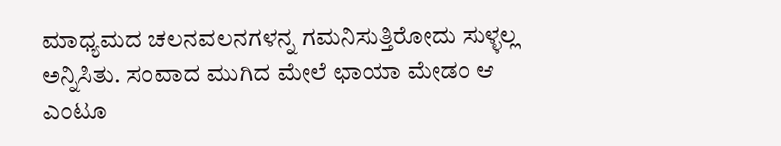ಮಾಧ್ಯಮದ ಚಲನವಲನಗಳನ್ನ ಗಮನಿಸುತ್ತಿರೋದು ಸುಳ್ಳಲ್ಲ ಅನ್ನಿಸಿತು. ಸಂವಾದ ಮುಗಿದ ಮೇಲೆ ಛಾಯಾ ಮೇಡಂ ಆ ಎಂಟೂ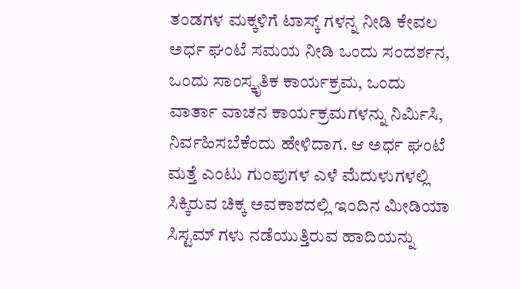ತಂಡಗಳ ಮಕ್ಕಳಿಗೆ ಟಾಸ್ಕ್ ಗಳನ್ನ ನೀಡಿ ಕೇವಲ ಅರ್ಧ ಘಂಟೆ ಸಮಯ ನೀಡಿ ಒಂದು ಸಂದರ್ಶನ, ಒಂದು ಸಾಂಸ್ಕೃತಿಕ ಕಾರ್ಯಕ್ರಮ, ಒಂದು ವಾರ್ತಾ ವಾಚನ ಕಾರ್ಯಕ್ರಮಗಳನ್ನು ನಿರ್ಮಿಸಿ, ನಿರ್ವಹಿಸಬೆಕೆಂದು ಹೇಳಿದಾಗ. ಆ ಅರ್ಧ ಘಂಟೆ ಮತ್ತೆ ಎಂಟು ಗುಂಪುಗಳ ಎಳೆ ಮೆದುಳುಗಳಲ್ಲಿ ಸಿಕ್ಕಿರುವ ಚಿಕ್ಕ ಅವಕಾಶದಲ್ಲಿ ಇಂದಿನ ಮೀಡಿಯಾ ಸಿಸ್ಟಮ್ ಗಳು ನಡೆಯುತ್ತಿರುವ ಹಾದಿಯನ್ನು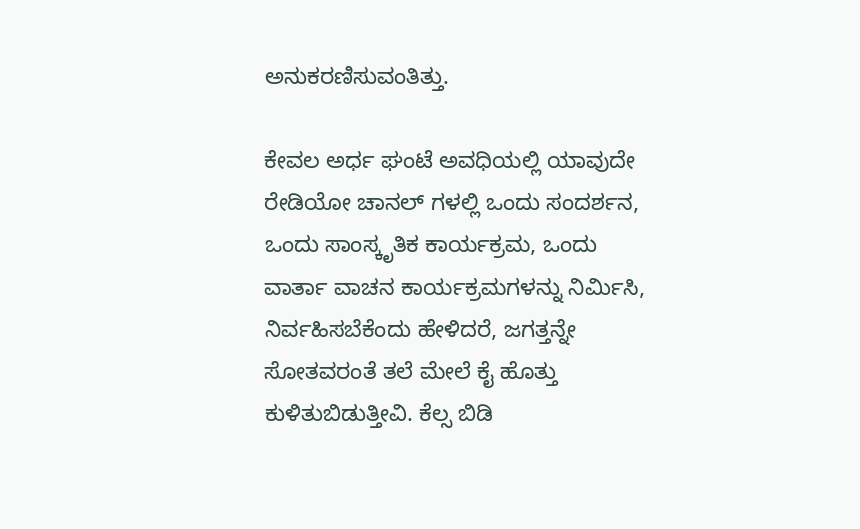ಅನುಕರಣಿಸುವಂತಿತ್ತು.

ಕೇವಲ ಅರ್ಧ ಘಂಟೆ ಅವಧಿಯಲ್ಲಿ ಯಾವುದೇ ರೇಡಿಯೋ ಚಾನಲ್ ಗಳಲ್ಲಿ ಒಂದು ಸಂದರ್ಶನ, ಒಂದು ಸಾಂಸ್ಕೃತಿಕ ಕಾರ್ಯಕ್ರಮ, ಒಂದು ವಾರ್ತಾ ವಾಚನ ಕಾರ್ಯಕ್ರಮಗಳನ್ನು ನಿರ್ಮಿಸಿ, ನಿರ್ವಹಿಸಬೆಕೆಂದು ಹೇಳಿದರೆ, ಜಗತ್ತನ್ನೇ ಸೋತವರಂತೆ ತಲೆ ಮೇಲೆ ಕೈ ಹೊತ್ತು ಕುಳಿತುಬಿಡುತ್ತೀವಿ. ಕೆಲ್ಸ ಬಿಡಿ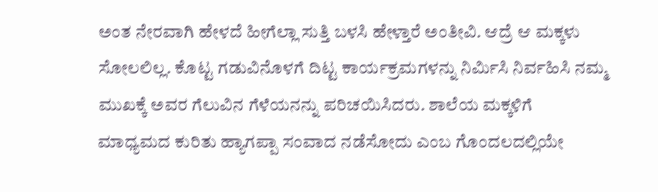ಅಂತ ನೇರವಾಗಿ ಹೇಳದೆ ಹೀಗೆಲ್ಲಾ ಸುತ್ತಿ ಬಳಸಿ ಹೇಳ್ತಾರೆ ಅಂತೀವಿ. ಆದ್ರೆ ಆ ಮಕ್ಕಳು ಸೋಲಲಿಲ್ಲ. ಕೊಟ್ಟ ಗಡುವಿನೊಳಗೆ ದಿಟ್ಟ ಕಾರ್ಯಕ್ರಮಗಳನ್ನು ನಿರ್ಮಿಸಿ ನಿರ್ವಹಿಸಿ ನಮ್ಮ ಮುಖಕ್ಕೆ ಅವರ ಗೆಲುವಿನ ಗೆಳೆಯನನ್ನು ಪರಿಚಯಿಸಿದರು. ಶಾಲೆಯ ಮಕ್ಕಳಿಗೆ ಮಾಧ್ಯಮದ ಕುರಿತು ಹ್ಯಾಗಪ್ಪಾ ಸಂವಾದ ನಡೆಸೋದು ಎಂಬ ಗೊಂದಲದಲ್ಲಿಯೇ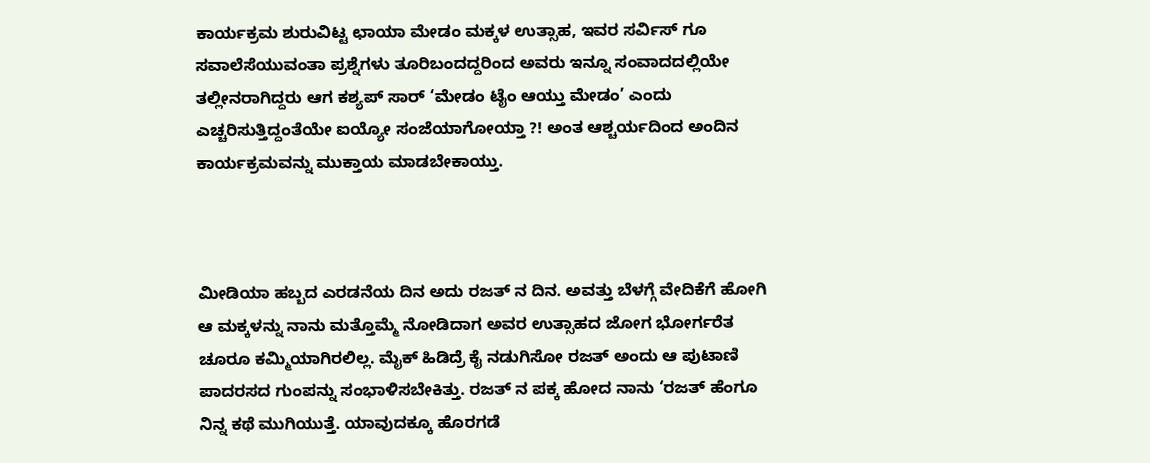ಕಾರ್ಯಕ್ರಮ ಶುರುವಿಟ್ಟ ಛಾಯಾ ಮೇಡಂ ಮಕ್ಕಳ ಉತ್ಸಾಹ, ಇವರ ಸರ್ವಿಸ್ ಗೂ ಸವಾಲೆಸೆಯುವಂತಾ ಪ್ರಶ್ನೆಗಳು ತೂರಿಬಂದದ್ದರಿಂದ ಅವರು ಇನ್ನೂ ಸಂವಾದದಲ್ಲಿಯೇ ತಲ್ಲೀನರಾಗಿದ್ದರು ಆಗ ಕಶ್ಯಪ್ ಸಾರ್ ‘ಮೇಡಂ ಟೈಂ ಆಯ್ತು ಮೇಡಂ’ ಎಂದು ಎಚ್ಚರಿಸುತ್ತಿದ್ದಂತೆಯೇ ಐಯ್ಯೋ ಸಂಜೆಯಾಗೋಯ್ತಾ ?! ಅಂತ ಆಶ್ಚರ್ಯದಿಂದ ಅಂದಿನ ಕಾರ್ಯಕ್ರಮವನ್ನು ಮುಕ್ತಾಯ ಮಾಡಬೇಕಾಯ್ತು.



ಮೀಡಿಯಾ ಹಬ್ಬದ ಎರಡನೆಯ ದಿನ ಅದು ರಜತ್ ನ ದಿನ. ಅವತ್ತು ಬೆಳಗ್ಗೆ ವೇದಿಕೆಗೆ ಹೋಗಿ ಆ ಮಕ್ಕಳನ್ನು ನಾನು ಮತ್ತೊಮ್ಮೆ ನೋಡಿದಾಗ ಅವರ ಉತ್ಸಾಹದ ಜೋಗ ಭೋರ್ಗರೆತ ಚೂರೂ ಕಮ್ಮಿಯಾಗಿರಲಿಲ್ಲ. ಮೈಕ್ ಹಿಡಿದ್ರೆ ಕೈ ನಡುಗಿಸೋ ರಜತ್ ಅಂದು ಆ ಪುಟಾಣಿ ಪಾದರಸದ ಗುಂಪನ್ನು ಸಂಭಾಳಿಸಬೇಕಿತ್ತು. ರಜತ್ ನ ಪಕ್ಕ ಹೋದ ನಾನು ‘ರಜತ್ ಹೆಂಗೂ ನಿನ್ನ ಕಥೆ ಮುಗಿಯುತ್ತೆ. ಯಾವುದಕ್ಕೂ ಹೊರಗಡೆ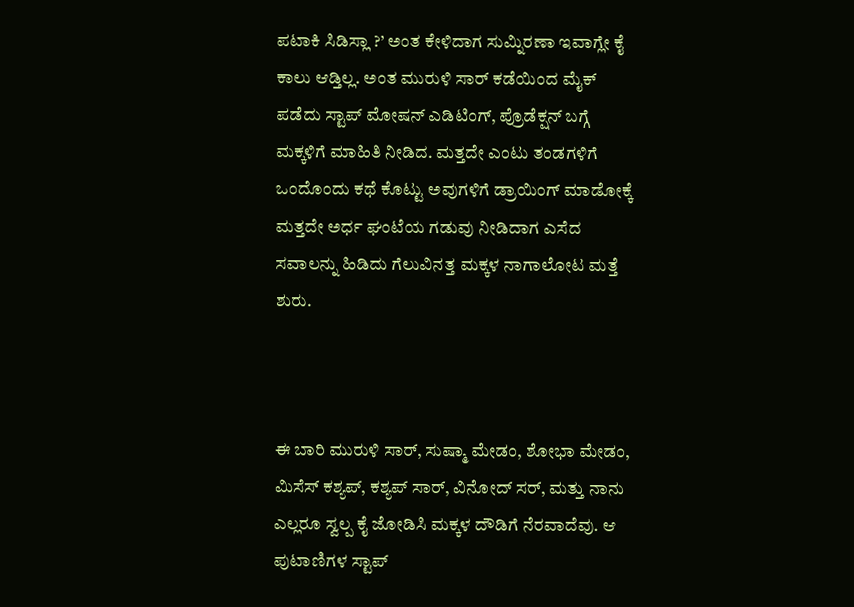ಪಟಾಕಿ ಸಿಡಿಸ್ಲಾ ?’ ಅಂತ ಕೇಳಿದಾಗ ಸುಮ್ನಿರಣಾ ಇವಾಗ್ಲೇ ಕೈ ಕಾಲು ಆಡ್ತಿಲ್ಲ. ಅಂತ ಮುರುಳಿ ಸಾರ್ ಕಡೆಯಿಂದ ಮೈಕ್ ಪಡೆದು ಸ್ಟಾಪ್ ಮೋಷನ್ ಎಡಿಟಿಂಗ್, ಪ್ರೊಡೆಕ್ಷನ್ ಬಗ್ಗೆ ಮಕ್ಕಳಿಗೆ ಮಾಹಿತಿ ನೀಡಿದ. ಮತ್ತದೇ ಎಂಟು ತಂಡಗಳಿಗೆ ಒಂದೊಂದು ಕಥೆ ಕೊಟ್ಟು ಅವುಗಳಿಗೆ ಡ್ರಾಯಿಂಗ್ ಮಾಡೋಕ್ಕೆ ಮತ್ತದೇ ಅರ್ಧ ಘಂಟೆಯ ಗಡುವು ನೀಡಿದಾಗ ಎಸೆದ ಸವಾಲನ್ನು ಹಿಡಿದು ಗೆಲುವಿನತ್ತ ಮಕ್ಕಳ ನಾಗಾಲೋಟ ಮತ್ತೆ ಶುರು.



ಈ ಬಾರಿ ಮುರುಳಿ ಸಾರ್, ಸುಷ್ಮಾ ಮೇಡಂ, ಶೋಭಾ ಮೇಡಂ, ಮಿಸೆಸ್ ಕಶ್ಯಪ್, ಕಶ್ಯಪ್ ಸಾರ್, ವಿನೋದ್ ಸರ್, ಮತ್ತು ನಾನು ಎಲ್ಲರೂ ಸ್ವಲ್ಪ ಕೈ ಜೋಡಿಸಿ ಮಕ್ಕಳ ದೌಡಿಗೆ ನೆರವಾದೆವು. ಆ ಪುಟಾಣಿಗಳ ಸ್ಟಾಪ್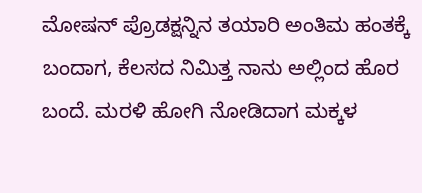ಮೋಷನ್ ಪ್ರೊಡಕ್ಷನ್ನಿನ ತಯಾರಿ ಅಂತಿಮ ಹಂತಕ್ಕೆ ಬಂದಾಗ, ಕೆಲಸದ ನಿಮಿತ್ತ ನಾನು ಅಲ್ಲಿಂದ ಹೊರ ಬಂದೆ. ಮರಳಿ ಹೋಗಿ ನೋಡಿದಾಗ ಮಕ್ಕಳ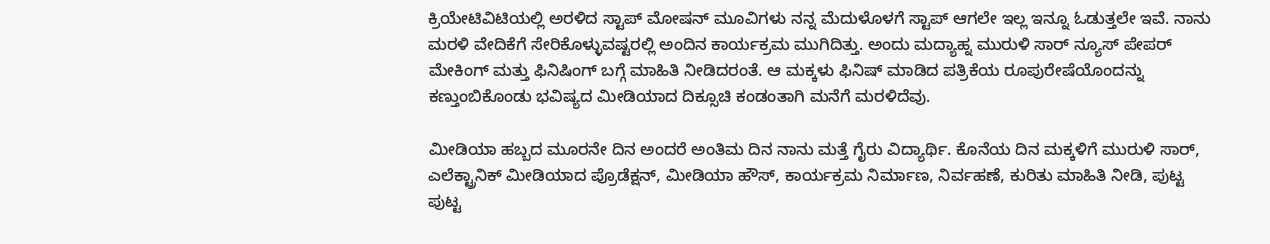ಕ್ರಿಯೇಟಿವಿಟಿಯಲ್ಲಿ ಅರಳಿದ ಸ್ಟಾಪ್ ಮೋಷನ್ ಮೂವಿಗಳು ನನ್ನ ಮೆದುಳೊಳಗೆ ಸ್ಟಾಪ್ ಆಗಲೇ ಇಲ್ಲ ಇನ್ನೂ ಓಡುತ್ತಲೇ ಇವೆ. ನಾನು ಮರಳಿ ವೇದಿಕೆಗೆ ಸೇರಿಕೊಳ್ಳುವಷ್ಟರಲ್ಲಿ ಅಂದಿನ ಕಾರ್ಯಕ್ರಮ ಮುಗಿದಿತ್ತು. ಅಂದು ಮದ್ಯಾಹ್ನ ಮುರುಳಿ ಸಾರ್ ನ್ಯೂಸ್ ಪೇಪರ್ ಮೇಕಿಂಗ್ ಮತ್ತು ಫಿನಿಷಿಂಗ್ ಬಗ್ಗೆ ಮಾಹಿತಿ ನೀಡಿದರಂತೆ. ಆ ಮಕ್ಕಳು ಫಿನಿಷ್ ಮಾಡಿದ ಪತ್ರಿಕೆಯ ರೂಪುರೇಷೆಯೊಂದನ್ನು ಕಣ್ತುಂಬಿಕೊಂಡು ಭವಿಷ್ಯದ ಮೀಡಿಯಾದ ದಿಕ್ಸೂಚಿ ಕಂಡಂತಾಗಿ ಮನೆಗೆ ಮರಳಿದೆವು.

ಮೀಡಿಯಾ ಹಬ್ಬದ ಮೂರನೇ ದಿನ ಅಂದರೆ ಅಂತಿಮ ದಿನ ನಾನು ಮತ್ತೆ ಗೈರು ವಿದ್ಯಾರ್ಥಿ. ಕೊನೆಯ ದಿನ ಮಕ್ಕಳಿಗೆ ಮುರುಳಿ ಸಾರ್, ಎಲೆಕ್ಟ್ರಾನಿಕ್ ಮೀಡಿಯಾದ ಪ್ರೊಡೆಕ್ಷನ್, ಮೀಡಿಯಾ ಹೌಸ್, ಕಾರ್ಯಕ್ರಮ ನಿರ್ಮಾಣ, ನಿರ್ವಹಣೆ, ಕುರಿತು ಮಾಹಿತಿ ನೀಡಿ, ಪುಟ್ಟ ಪುಟ್ಟ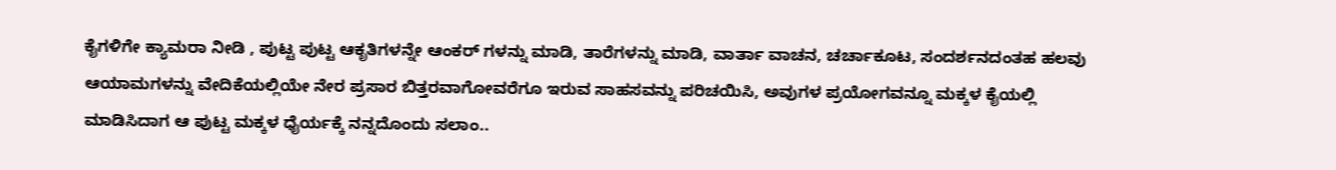ಕೈಗಳಿಗೇ ಕ್ಯಾಮರಾ ನೀಡಿ , ಪುಟ್ಟ ಪುಟ್ಟ ಆಕೃತಿಗಳನ್ನೇ ಆಂಕರ್ ಗಳನ್ನು ಮಾಡಿ, ತಾರೆಗಳನ್ನು ಮಾಡಿ, ವಾರ್ತಾ ವಾಚನ, ಚರ್ಚಾಕೂಟ, ಸಂದರ್ಶನದಂತಹ ಹಲವು ಆಯಾಮಗಳನ್ನು ವೇದಿಕೆಯಲ್ಲಿಯೇ ನೇರ ಪ್ರಸಾರ ಬಿತ್ತರವಾಗೋವರೆಗೂ ಇರುವ ಸಾಹಸವನ್ನು ಪರಿಚಯಿಸಿ, ಅವುಗಳ ಪ್ರಯೋಗವನ್ನೂ ಮಕ್ಕಳ ಕೈಯಲ್ಲಿ ಮಾಡಿಸಿದಾಗ ಆ ಪುಟ್ಟ ಮಕ್ಕಳ ಧೈರ್ಯಕ್ಕೆ ನನ್ನದೊಂದು ಸಲಾಂ..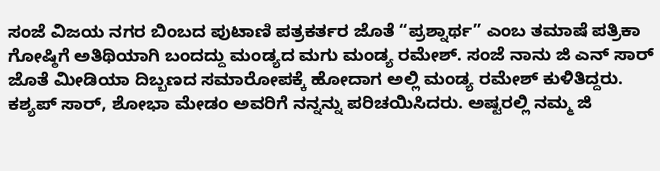ಸಂಜೆ ವಿಜಯ ನಗರ ಬಿಂಬದ ಪುಟಾಣಿ ಪತ್ರಕರ್ತರ ಜೊತೆ “ಪ್ರಶ್ನಾರ್ಥ” ಎಂಬ ತಮಾಷೆ ಪತ್ರಿಕಾ ಗೋಷ್ಠಿಗೆ ಅತಿಥಿಯಾಗಿ ಬಂದದ್ದು ಮಂಡ್ಯದ ಮಗು ಮಂಡ್ಯ ರಮೇಶ್. ಸಂಜೆ ನಾನು ಜಿ ಎನ್ ಸಾರ್ ಜೊತೆ ಮೀಡಿಯಾ ದಿಬ್ಬಣದ ಸಮಾರೋಪಕ್ಕೆ ಹೋದಾಗ ಅಲ್ಲಿ ಮಂಡ್ಯ ರಮೇಶ್ ಕುಳಿತಿದ್ದರು. ಕಶ್ಯಪ್ ಸಾರ್, ಶೋಭಾ ಮೇಡಂ ಅವರಿಗೆ ನನ್ನನ್ನು ಪರಿಚಯಿಸಿದರು. ಅಷ್ಟರಲ್ಲಿ ನಮ್ಮ ಜಿ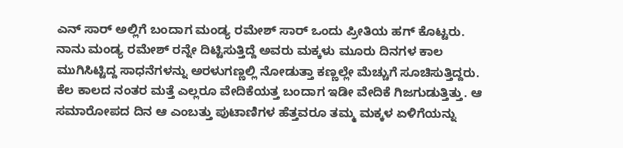ಎನ್ ಸಾರ್ ಅಲ್ಲಿಗೆ ಬಂದಾಗ ಮಂಡ್ಯ ರಮೇಶ್ ಸಾರ್ ಒಂದು ಪ್ರೀತಿಯ ಹಗ್ ಕೊಟ್ಟರು. ನಾನು ಮಂಡ್ಯ ರಮೇಶ್ ರನ್ನೇ ದಿಟ್ಟಿಸುತ್ತಿದ್ದೆ ಅವರು ಮಕ್ಕಳು ಮೂರು ದಿನಗಳ ಕಾಲ ಮುಗಿಸಿಟ್ಟಿದ್ದ ಸಾಧನೆಗಳನ್ನು ಅರಳುಗಣ್ಣಲ್ಲಿ ನೋಡುತ್ತಾ ಕಣ್ಣಲ್ಲೇ ಮೆಚ್ಚುಗೆ ಸೂಚಿಸುತ್ತಿದ್ದರು. ಕೆಲ ಕಾಲದ ನಂತರ ಮತ್ತೆ ಎಲ್ಲರೂ ವೇದಿಕೆಯತ್ತ ಬಂದಾಗ ಇಡೀ ವೇದಿಕೆ ಗಿಜಗುಡುತ್ತಿತ್ತು. ಆ ಸಮಾರೋಪದ ದಿನ ಆ ಎಂಬತ್ತು ಪುಟಾಣಿಗಳ ಹೆತ್ತವರೂ ತಮ್ಮ ಮಕ್ಕಳ ಏಳಿಗೆಯನ್ನು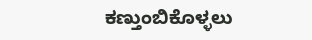ಕಣ್ತುಂಬಿಕೊಳ್ಳಲು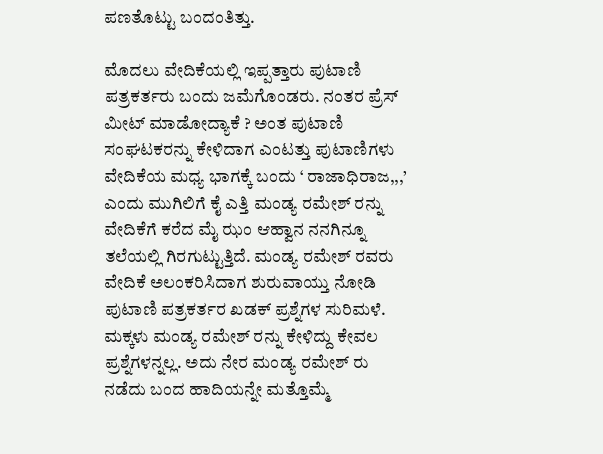ಪಣತೊಟ್ಟು ಬಂದಂತಿತ್ತು.

ಮೊದಲು ವೇದಿಕೆಯಲ್ಲಿ ಇಪ್ಪತ್ತಾರು ಪುಟಾಣಿ ಪತ್ರಕರ್ತರು ಬಂದು ಜಮೆಗೊಂಡರು. ನಂತರ ಪ್ರೆಸ್ ಮೀಟ್ ಮಾಡೋದ್ಯಾಕೆ ? ಅಂತ ಪುಟಾಣಿ ಸಂಘಟಕರನ್ನು ಕೇಳಿದಾಗ ಎಂಟತ್ತು ಪುಟಾಣಿಗಳು ವೇದಿಕೆಯ ಮಧ್ಯ ಭಾಗಕ್ಕೆ ಬಂದು ‘ ರಾಜಾಧಿರಾಜ,,,’ ಎಂದು ಮುಗಿಲಿಗೆ ಕೈ ಎತ್ತಿ ಮಂಡ್ಯ ರಮೇಶ್ ರನ್ನು ವೇದಿಕೆಗೆ ಕರೆದ ಮೈ ಝಂ ಆಹ್ವಾನ ನನಗಿನ್ನೂ ತಲೆಯಲ್ಲಿ ಗಿರಗುಟ್ಟುತ್ತಿದೆ. ಮಂಡ್ಯ ರಮೇಶ್ ರವರು ವೇದಿಕೆ ಅಲಂಕರಿಸಿದಾಗ ಶುರುವಾಯ್ತು ನೋಡಿ ಪುಟಾಣಿ ಪತ್ರಕರ್ತರ ಖಡಕ್ ಪ್ರಶ್ನೆಗಳ ಸುರಿಮಳೆ. ಮಕ್ಕಳು ಮಂಡ್ಯ ರಮೇಶ್ ರನ್ನು ಕೇಳಿದ್ದು ಕೇವಲ ಪ್ರಶ್ನೆಗಳನ್ನಲ್ಲ. ಅದು ನೇರ ಮಂಡ್ಯ ರಮೇಶ್ ರು ನಡೆದು ಬಂದ ಹಾದಿಯನ್ನೇ ಮತ್ತೊಮ್ಮೆ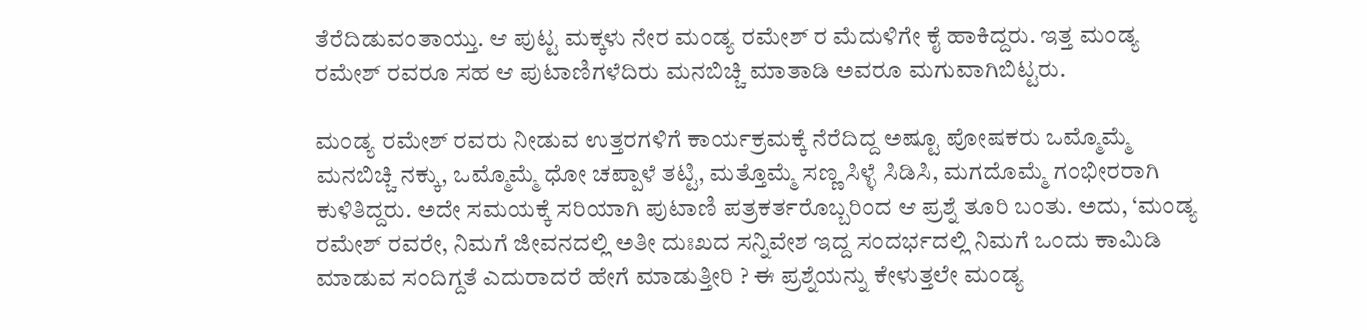ತೆರೆದಿಡುವಂತಾಯ್ತು. ಆ ಪುಟ್ಟ ಮಕ್ಕಳು ನೇರ ಮಂಡ್ಯ ರಮೇಶ್ ರ ಮೆದುಳಿಗೇ ಕೈ ಹಾಕಿದ್ದರು. ಇತ್ತ ಮಂಡ್ಯ ರಮೇಶ್ ರವರೂ ಸಹ ಆ ಪುಟಾಣಿಗಳೆದಿರು ಮನಬಿಚ್ಚಿ ಮಾತಾಡಿ ಅವರೂ ಮಗುವಾಗಿಬಿಟ್ಟರು.

ಮಂಡ್ಯ ರಮೇಶ್ ರವರು ನೀಡುವ ಉತ್ತರಗಳಿಗೆ ಕಾರ್ಯಕ್ರಮಕ್ಕೆ ನೆರೆದಿದ್ದ ಅಷ್ಟೂ ಪೋಷಕರು ಒಮ್ಮೊಮ್ಮೆ ಮನಬಿಚ್ಚಿ ನಕ್ಕು, ಒಮ್ಮೊಮ್ಮೆ ಧೋ ಚಪ್ಪಾಳೆ ತಟ್ಟಿ, ಮತ್ತೊಮ್ಮೆ ಸಣ್ಣ ಸಿಳ್ಳೆ ಸಿಡಿಸಿ, ಮಗದೊಮ್ಮೆ ಗಂಭೀರರಾಗಿ ಕುಳಿತಿದ್ದರು. ಅದೇ ಸಮಯಕ್ಕೆ ಸರಿಯಾಗಿ ಪುಟಾಣಿ ಪತ್ರಕರ್ತರೊಬ್ಬರಿಂದ ಆ ಪ್ರಶ್ನೆ ತೂರಿ ಬಂತು. ಅದು, ‘ಮಂಡ್ಯ ರಮೇಶ್ ರವರೇ, ನಿಮಗೆ ಜೀವನದಲ್ಲಿ ಅತೀ ದುಃಖದ ಸನ್ನಿವೇಶ ಇದ್ದ ಸಂದರ್ಭದಲ್ಲಿ ನಿಮಗೆ ಒಂದು ಕಾಮಿಡಿ ಮಾಡುವ ಸಂದಿಗ್ದತೆ ಎದುರಾದರೆ ಹೇಗೆ ಮಾಡುತ್ತೀರಿ ? ಈ ಪ್ರಶ್ನೆಯನ್ನು ಕೇಳುತ್ತಲೇ ಮಂಡ್ಯ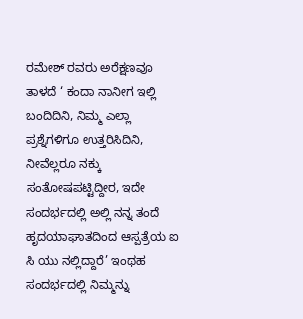ರಮೇಶ್ ರವರು ಅರೆಕ್ಷಣವೂ ತಾಳದೆ ‘ ಕಂದಾ ನಾನೀಗ ಇಲ್ಲಿ ಬಂದಿದಿನಿ, ನಿಮ್ಮ ಎಲ್ಲಾ ಪ್ರಶ್ನೆಗಳಿಗೂ ಉತ್ತರಿಸಿದಿನಿ, ನೀವೆಲ್ಲರೂ ನಕ್ಕು ಸಂತೋಷಪಟ್ಟಿದ್ದೀರ, ಇದೇ ಸಂದರ್ಭದಲ್ಲಿ ಅಲ್ಲಿ ನನ್ನ ತಂದೆ ಹೃದಯಾಘಾತದಿಂದ ಆಸ್ಪತ್ರೆಯ ಐ ಸಿ ಯು ನಲ್ಲಿದ್ದಾರೆ’ ಇಂಥಹ ಸಂದರ್ಭದಲ್ಲಿ ನಿಮ್ಮನ್ನು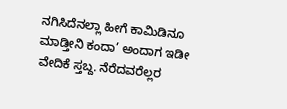ನಗಿಸಿದೆನಲ್ಲಾ ಹೀಗೆ ಕಾಮಿಡಿನೂ ಮಾಡ್ತೀನಿ ಕಂದಾ’ ಅಂದಾಗ ಇಡೀ ವೇದಿಕೆ ಸ್ತಬ್ದ. ನೆರೆದವರೆಲ್ಲರ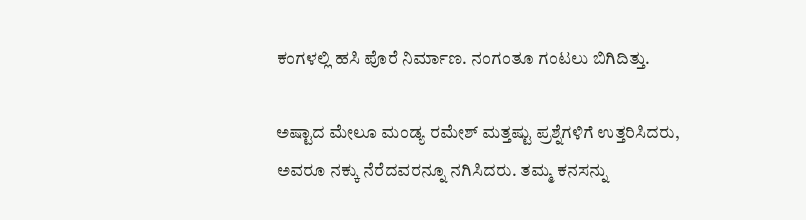ಕಂಗಳಲ್ಲಿ ಹಸಿ ಪೊರೆ ನಿರ್ಮಾಣ. ನಂಗಂತೂ ಗಂಟಲು ಬಿಗಿದಿತ್ತು.

ಅಷ್ಟಾದ ಮೇಲೂ ಮಂಡ್ಯ ರಮೇಶ್ ಮತ್ತಷ್ಟು ಪ್ರಶ್ನೆಗಳಿಗೆ ಉತ್ತರಿಸಿದರು, ಅವರೂ ನಕ್ಕು ನೆರೆದವರನ್ನೂ ನಗಿಸಿದರು. ತಮ್ಮ ಕನಸನ್ನು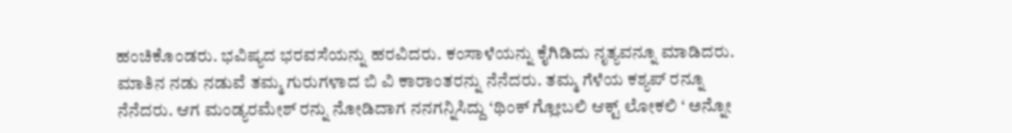ಹಂಚಿಕೊಂಡರು. ಭವಿಷ್ಯದ ಭರವಸೆಯನ್ನು ಹರವಿದರು. ಕಂಸಾಳೆಯನ್ನು ಕೈಗಿಡಿದು ನೃತ್ಯವನ್ನೂ ಮಾಡಿದರು. ಮಾತಿನ ನಡು ನಡುವೆ ತಮ್ಮ ಗುರುಗಳಾದ ಬಿ ವಿ ಕಾರಾಂತರನ್ನು ನೆನೆದರು. ತಮ್ಮ ಗೆಳೆಯ ಕಶ್ಯಪ್ ರನ್ನೂ ನೆನೆದರು. ಆಗ ಮಂಡ್ಯರಮೇಶ್ ರನ್ನು ನೋಡಿದಾಗ ನನಗನ್ನಿಸಿದ್ದು ‘ಥಿಂಕ್ ಗ್ಲೋಬಲಿ ಆಕ್ಟ್ ಲೋಕಲಿ ‘ ಅನ್ನೋ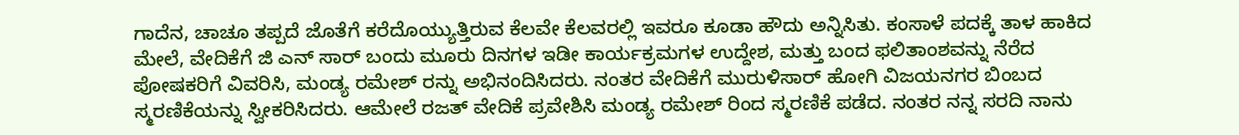ಗಾದೆನ, ಚಾಚೂ ತಪ್ಪದೆ ಜೊತೆಗೆ ಕರೆದೊಯ್ಯುತ್ತಿರುವ ಕೆಲವೇ ಕೆಲವರಲ್ಲಿ ಇವರೂ ಕೂಡಾ ಹೌದು ಅನ್ನಿಸಿತು. ಕಂಸಾಳೆ ಪದಕ್ಕೆ ತಾಳ ಹಾಕಿದ ಮೇಲೆ, ವೇದಿಕೆಗೆ ಜಿ ಎನ್ ಸಾರ್ ಬಂದು ಮೂರು ದಿನಗಳ ಇಡೀ ಕಾರ್ಯಕ್ರಮಗಳ ಉದ್ದೇಶ, ಮತ್ತು ಬಂದ ಫಲಿತಾಂಶವನ್ನು ನೆರೆದ ಪೋಷಕರಿಗೆ ವಿವರಿಸಿ, ಮಂಡ್ಯ ರಮೇಶ್ ರನ್ನು ಅಭಿನಂದಿಸಿದರು. ನಂತರ ವೇದಿಕೆಗೆ ಮುರುಳಿಸಾರ್ ಹೋಗಿ ವಿಜಯನಗರ ಬಿಂಬದ ಸ್ಮರಣಿಕೆಯನ್ನು ಸ್ವೀಕರಿಸಿದರು. ಆಮೇಲೆ ರಜತ್ ವೇದಿಕೆ ಪ್ರವೇಶಿಸಿ ಮಂಡ್ಯ ರಮೇಶ್ ರಿಂದ ಸ್ಮರಣಿಕೆ ಪಡೆದ. ನಂತರ ನನ್ನ ಸರದಿ ನಾನು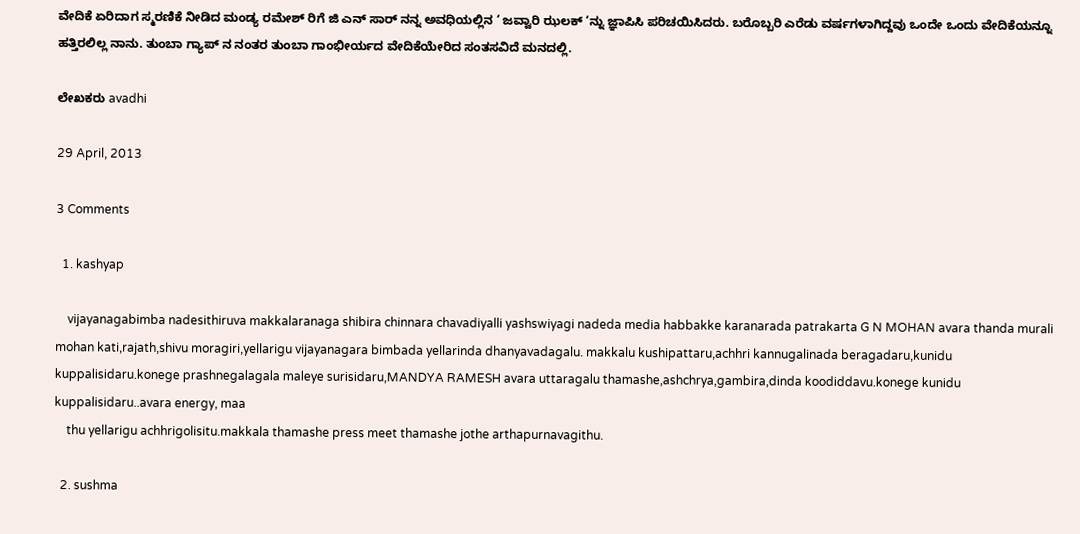ವೇದಿಕೆ ಏರಿದಾಗ ಸ್ಮರಣಿಕೆ ನೀಡಿದ ಮಂಡ್ಯ ರಮೇಶ್ ರಿಗೆ ಜಿ ಎನ್ ಸಾರ್ ನನ್ನ ಅವಧಿಯಲ್ಲಿನ ‘ ಜವ್ವಾರಿ ಝಲಕ್ ‘ನ್ನು ಜ್ಞಾಪಿಸಿ ಪರಿಚಯಿಸಿದರು. ಬರೊಬ್ಬರಿ ಎರೆಡು ವರ್ಷಗಳಾಗಿದ್ದವು ಒಂದೇ ಒಂದು ವೇದಿಕೆಯನ್ನೂ ಹತ್ತಿರಲಿಲ್ಲ ನಾನು. ತುಂಬಾ ಗ್ಯಾಪ್ ನ ನಂತರ ತುಂಬಾ ಗಾಂಭೀರ್ಯದ ವೇದಿಕೆಯೇರಿದ ಸಂತಸವಿದೆ ಮನದಲ್ಲಿ.

ಲೇಖಕರು avadhi

29 April, 2013

3 Comments

  1. kashyap

    vijayanagabimba nadesithiruva makkalaranaga shibira chinnara chavadiyalli yashswiyagi nadeda media habbakke karanarada patrakarta G N MOHAN avara thanda murali mohan kati,rajath,shivu moragiri,yellarigu vijayanagara bimbada yellarinda dhanyavadagalu. makkalu kushipattaru,achhri kannugalinada beragadaru,kunidu kuppalisidaru.konege prashnegalagala maleye surisidaru,MANDYA RAMESH avara uttaragalu thamashe,ashchrya,gambira,dinda koodiddavu.konege kunidu kuppalisidaru..avara energy, maa
    thu yellarigu achhrigolisitu.makkala thamashe press meet thamashe jothe arthapurnavagithu.

  2. sushma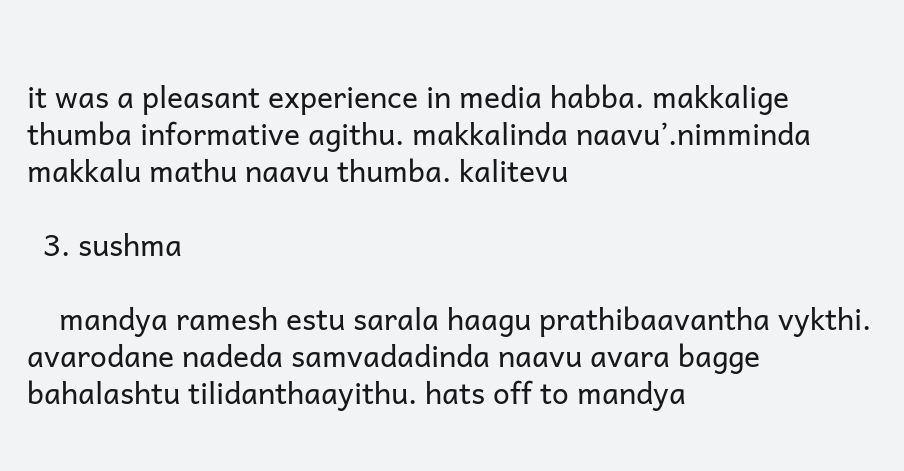it was a pleasant experience in media habba. makkalige thumba informative agithu. makkalinda naavu’.nimminda makkalu mathu naavu thumba. kalitevu

  3. sushma

    mandya ramesh estu sarala haagu prathibaavantha vykthi. avarodane nadeda samvadadinda naavu avara bagge bahalashtu tilidanthaayithu. hats off to mandya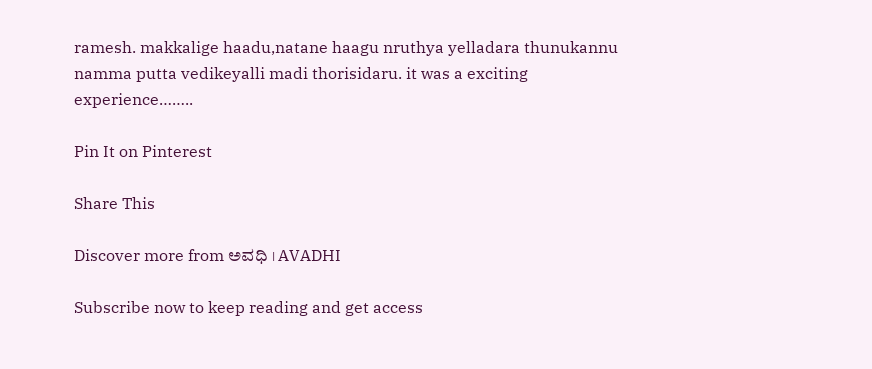ramesh. makkalige haadu,natane haagu nruthya yelladara thunukannu namma putta vedikeyalli madi thorisidaru. it was a exciting experience……..

Pin It on Pinterest

Share This

Discover more from ಅವಧಿ । AVADHI

Subscribe now to keep reading and get access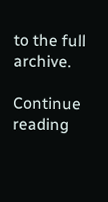to the full archive.

Continue reading